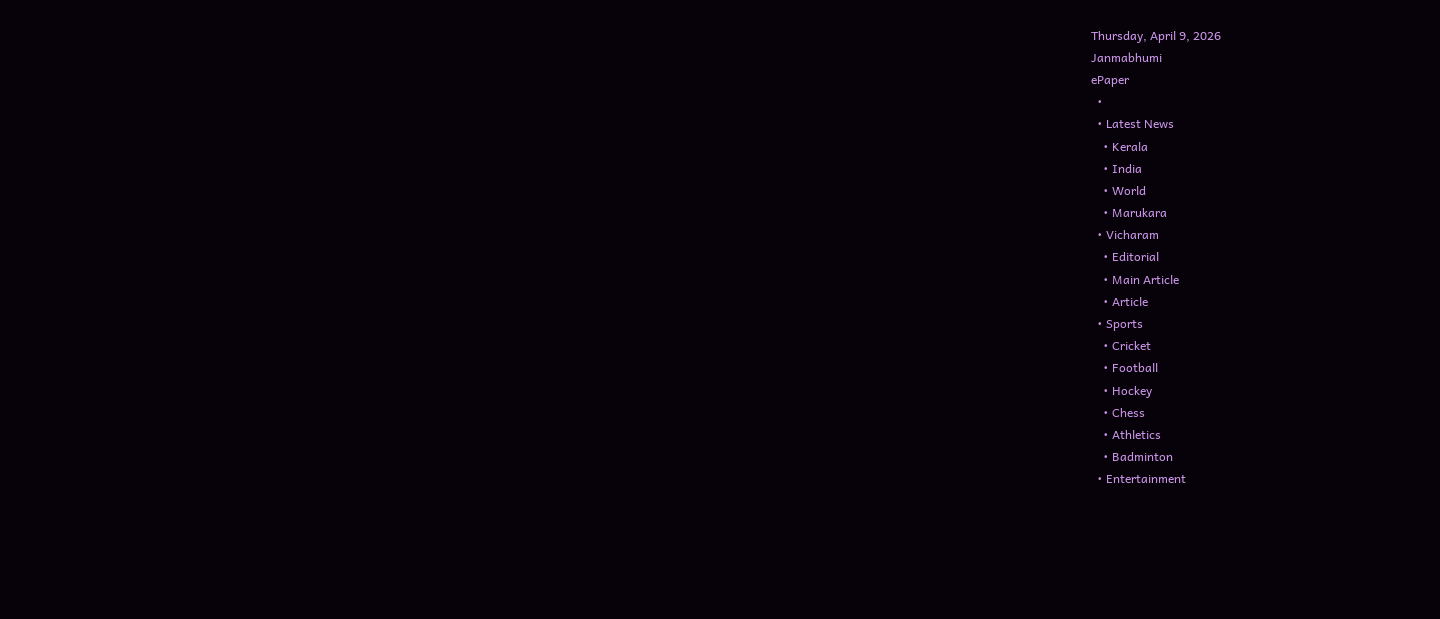Thursday, April 9, 2026
Janmabhumi
ePaper
  •
  • Latest News
    • Kerala
    • India
    • World
    • Marukara
  • Vicharam
    • Editorial
    • Main Article
    • Article
  • Sports
    • Cricket
    • Football
    • Hockey
    • Chess
    • Athletics
    • Badminton
  • Entertainment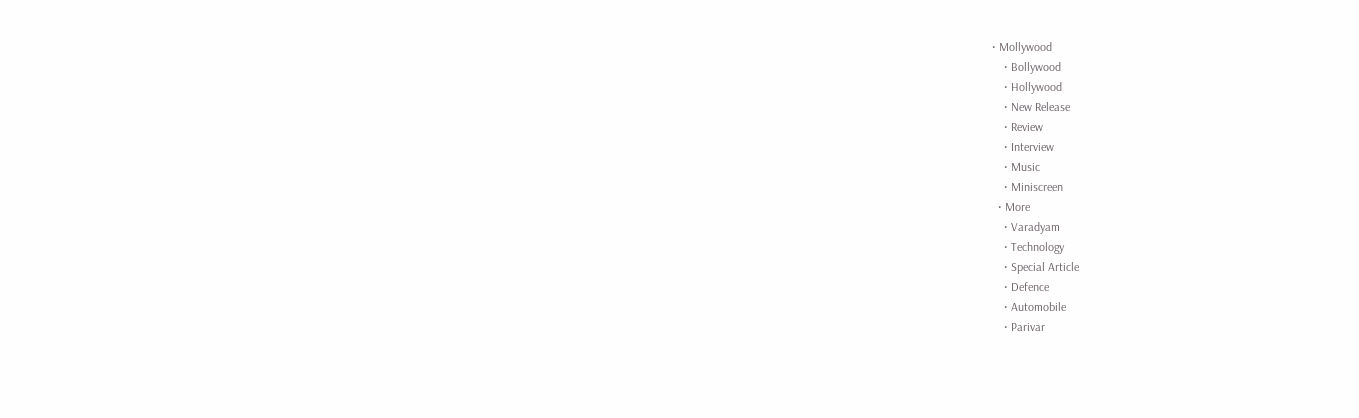• Mollywood
    • Bollywood
    • Hollywood
    • New Release
    • Review
    • Interview
    • Music
    • Miniscreen
  • More
    • Varadyam
    • Technology
    • Special Article
    • Defence
    • Automobile
    • Parivar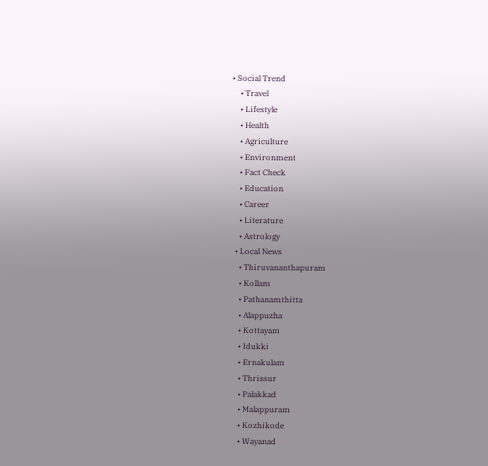• Social Trend
    • Travel
    • Lifestyle
    • Health
    • Agriculture
    • Environment
    • Fact Check
    • Education
    • Career
    • Literature
    • Astrology
  • Local News
    • Thiruvananthapuram
    • Kollam
    • Pathanamthitta
    • Alappuzha
    • Kottayam
    • Idukki
    • Ernakulam
    • Thrissur
    • Palakkad
    • Malappuram
    • Kozhikode
    • Wayanad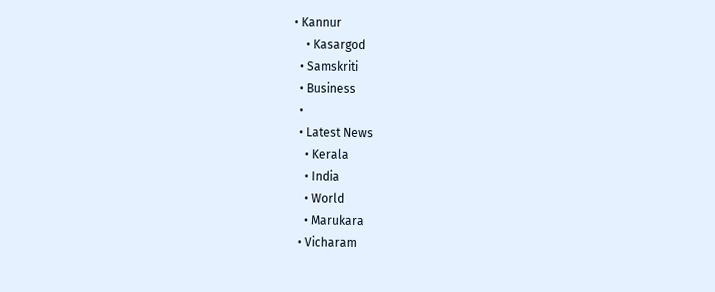• Kannur
    • Kasargod
  • Samskriti
  • Business
  •
  • Latest News
    • Kerala
    • India
    • World
    • Marukara
  • Vicharam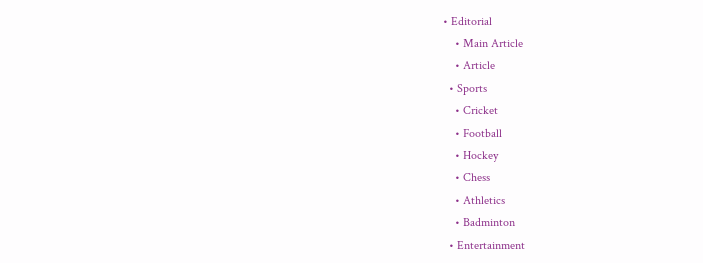• Editorial
    • Main Article
    • Article
  • Sports
    • Cricket
    • Football
    • Hockey
    • Chess
    • Athletics
    • Badminton
  • Entertainment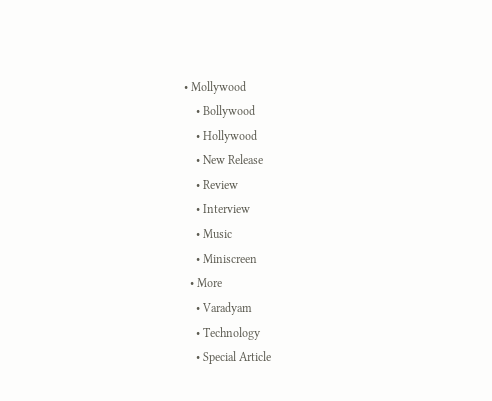• Mollywood
    • Bollywood
    • Hollywood
    • New Release
    • Review
    • Interview
    • Music
    • Miniscreen
  • More
    • Varadyam
    • Technology
    • Special Article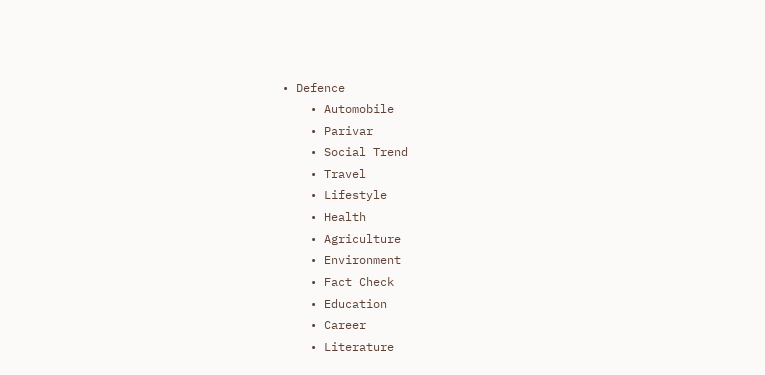• Defence
    • Automobile
    • Parivar
    • Social Trend
    • Travel
    • Lifestyle
    • Health
    • Agriculture
    • Environment
    • Fact Check
    • Education
    • Career
    • Literature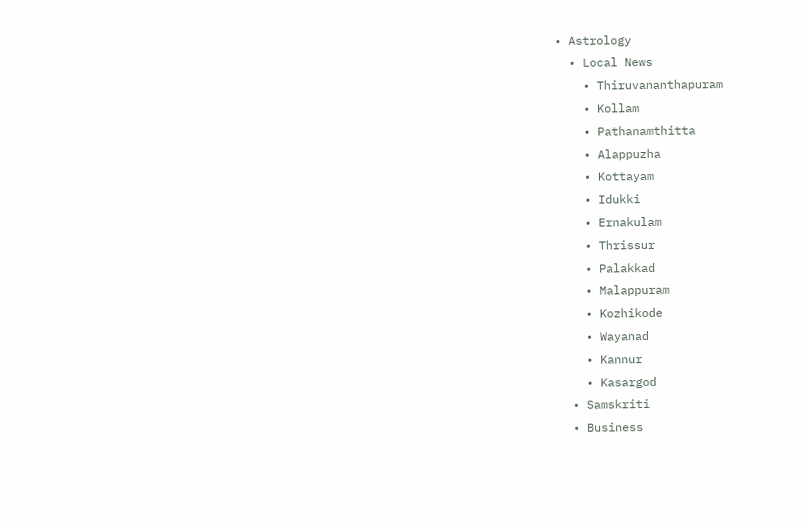• Astrology
  • Local News
    • Thiruvananthapuram
    • Kollam
    • Pathanamthitta
    • Alappuzha
    • Kottayam
    • Idukki
    • Ernakulam
    • Thrissur
    • Palakkad
    • Malappuram
    • Kozhikode
    • Wayanad
    • Kannur
    • Kasargod
  • Samskriti
  • Business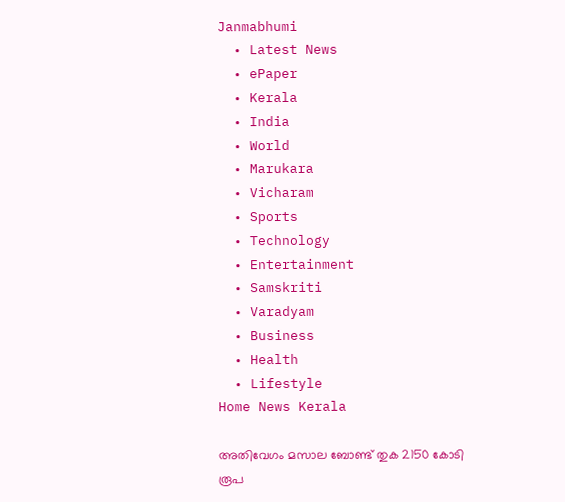Janmabhumi
  • Latest News
  • ePaper
  • Kerala
  • India
  • World
  • Marukara
  • Vicharam
  • Sports
  • Technology
  • Entertainment
  • Samskriti
  • Varadyam
  • Business
  • Health
  • Lifestyle
Home News Kerala

അതിവേഗം മസാല ബോണ്ട് തുക 2150 കോടി രൂപ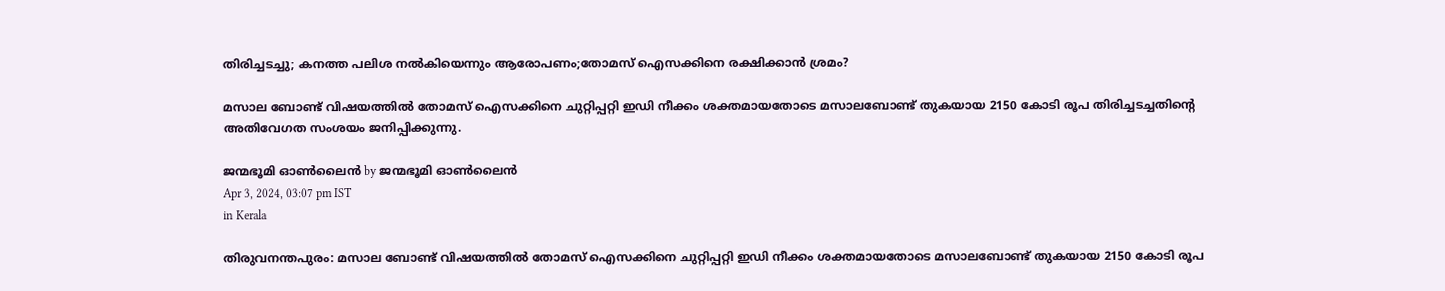തിരിച്ചടച്ചു; കനത്ത പലിശ നല്‍കിയെന്നും ആരോപണം;തോമസ് ഐസക്കിനെ രക്ഷിക്കാന്‍ ശ്രമം?

മസാല ബോണ്ട് വിഷയത്തില്‍ തോമസ് ഐസക്കിനെ ചുറ്റിപ്പറ്റി ഇഡി നീക്കം ശക്തമായതോടെ മസാലബോണ്ട് തുകയായ 2150 കോടി രൂപ തിരിച്ചടച്ചതിന്റെ അതിവേഗത സംശയം ജനിപ്പിക്കുന്നു.

ജന്മഭൂമി ഓണ്‍ലൈന്‍ by ജന്മഭൂമി ഓണ്‍ലൈന്‍
Apr 3, 2024, 03:07 pm IST
in Kerala

തിരുവനന്തപുരം: മസാല ബോണ്ട് വിഷയത്തില്‍ തോമസ് ഐസക്കിനെ ചുറ്റിപ്പറ്റി ഇഡി നീക്കം ശക്തമായതോടെ മസാലബോണ്ട് തുകയായ 2150 കോടി രൂപ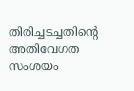തിരിച്ചടച്ചതിന്റെ അതിവേഗത സംശയം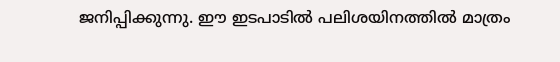ജനിപ്പിക്കുന്നു. ഈ ഇടപാടില്‍ പലിശയിനത്തില്‍ മാത്രം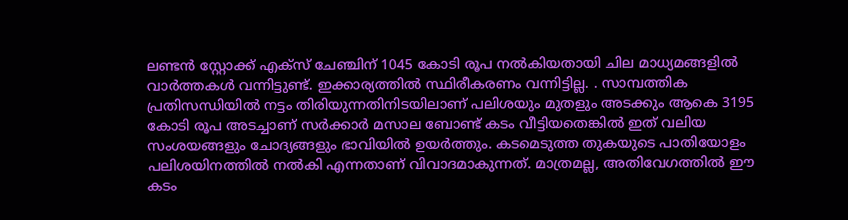ലണ്ടന്‍ സ്റ്റോക്ക് എക്സ് ചേഞ്ചിന് 1045 കോടി രൂപ നല്‍കിയതായി ചില മാധ്യമങ്ങളില്‍ വാര്‍ത്തകള്‍ വന്നിട്ടുണ്ട്. ഇക്കാര്യത്തില്‍ സ്ഥിരീകരണം വന്നിട്ടില്ല. . സാമ്പത്തിക പ്രതിസന്ധിയില്‍ നട്ടം തിരിയുന്നതിനിടയിലാണ് പലിശയും മുതളും അടക്കും ആകെ 3195 കോടി രൂപ അടച്ചാണ് സര്‍ക്കാര്‍ മസാല ബോണ്ട് കടം വീട്ടിയതെങ്കില്‍ ഇത് വലിയ സംശയങ്ങളും ചോദ്യങ്ങളും ഭാവിയില്‍ ഉയര്‍ത്തും. കടമെടുത്ത തുകയുടെ പാതിയോളം പലിശയിനത്തില്‍ നല്‍കി എന്നതാണ് വിവാദമാകുന്നത്. മാത്രമല്ല, അതിവേഗത്തില്‍ ഈ കടം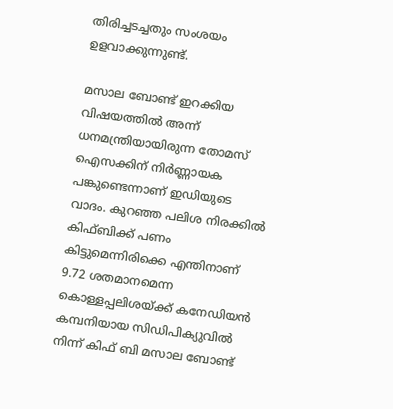തിരിച്ചടച്ചതും സംശയം ഉളവാക്കുന്നുണ്ട്.

മസാല ബോണ്ട് ഇറക്കിയ വിഷയത്തില്‍ അന്ന് ധനമന്ത്രിയായിരുന്ന തോമസ് ഐസക്കിന് നിര്‍ണ്ണായക പങ്കുണ്ടെന്നാണ് ഇഡിയുടെ വാദം. കുറഞ്ഞ പലിശ നിരക്കില്‍ കിഫ്ബിക്ക് പണം കിട്ടുമെന്നിരിക്കെ എന്തിനാണ് 9.72 ശതമാനമെന്ന കൊള്ളപ്പലിശയ്‌ക്ക് കനേഡിയന്‍ കമ്പനിയായ സിഡിപിക്യുവില്‍ നിന്ന് കിഫ് ബി മസാല ബോണ്ട്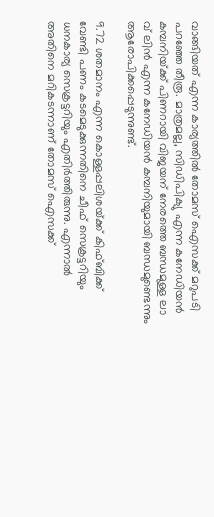വാങ്ങിയത് എന്ന കാര്യത്തില്‍ തോമസ് ഐസക്ക് മറുപടി പറഞ്ഞേ തീരൂ. മാത്രമല്ല, സിഡിപിക്യു എന്ന കനേഡിയന്‍ കമ്പനിയ്‌ക്ക് പിണറായി വിജയന് നേരത്തെ ബന്ധമുള്ള ലാ വ് ലിന്‍ എന്ന കനേഡിയന്‍ കമ്പനിയുമായി ബന്ധമുണ്ടെന്നും ആരോപിക്കപ്പെടുന്നുണ്ട്.

9.72 ശതമാനം എന്ന കൊള്ളപ്പലിശയ്‌ക്ക് കിഫ്ബിക്ക് വേണ്ടി പണം കടമെടുക്കുന്നതിനെ ചീഫ് സെക്രട്ടറിയും ധനകാര്യ സെക്രട്ടറിയും എതിര്‍ത്തിരുന്നു. എന്നാല്‍ അതിനെ മറികടന്നാണ് തോമസ് ഐസക്ക്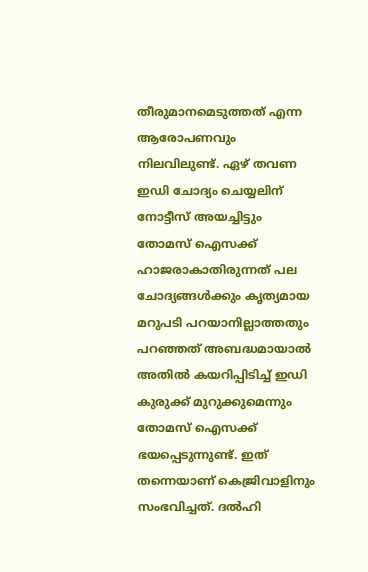തീരുമാനമെടുത്തത് എന്ന ആരോപണവും നിലവിലുണ്ട്. ഏഴ് തവണ ഇഡി ചോദ്യം ചെയ്യലിന് നോട്ടീസ് അയച്ചിട്ടും തോമസ് ഐസക്ക് ഹാജരാകാതിരുന്നത് പല ചോദ്യങ്ങള്‍ക്കും കൃത്യമായ മറുപടി പറയാനില്ലാത്തതും പറഞ്ഞത് അബദ്ധമായാല്‍ അതില്‍ കയറിപ്പിടിച്ച് ഇഡി കുരുക്ക് മുറുക്കുമെന്നും തോമസ് ഐസക്ക് ഭയപ്പെടുന്നുണ്ട്. ഇത് തന്നെയാണ് കെജ്രിവാളിനും സംഭവിച്ചത്. ദല്‍ഹി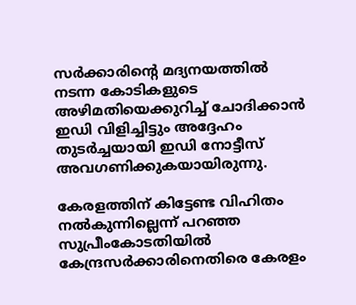സര്‍ക്കാരിന്റെ മദ്യനയത്തില്‍ നടന്ന കോടികളുടെ അഴിമതിയെക്കുറിച്ച് ചോദിക്കാന്‍ ഇഡി വിളിച്ചിട്ടും അദ്ദേഹം തുടര്‍ച്ചയായി ഇഡി നോട്ടീസ് അവഗണിക്കുകയായിരുന്നു.

കേരളത്തിന് കിട്ടേണ്ട വിഹിതം നല്‍കുന്നില്ലെന്ന് പറഞ്ഞ സുപ്രീംകോടതിയില്‍ കേന്ദ്രസര്‍ക്കാരിനെതിരെ കേരളം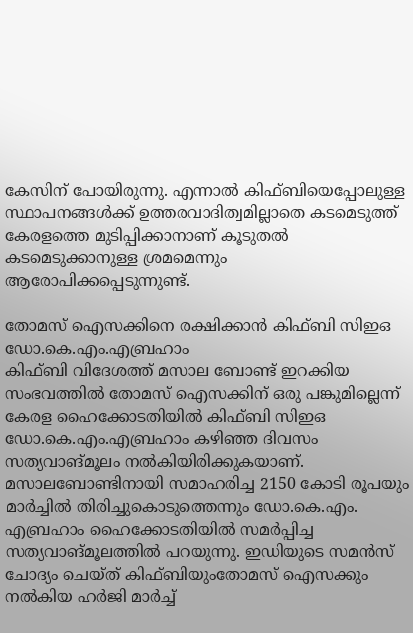കേസിന് പോയിരുന്നു. എന്നാല്‍ കിഫ്ബിയെപ്പോലുള്ള സ്ഥാപനങ്ങള്‍ക്ക് ഉത്തരവാദിത്വമില്ലാതെ കടമെടുത്ത് കേരളത്തെ മുടിപ്പിക്കാനാണ് കൂടുതല്‍ കടമെടുക്കാനുള്ള ശ്രമമെന്നും ആരോപിക്കപ്പെടുന്നുണ്ട്.

തോമസ് ഐസക്കിനെ രക്ഷിക്കാന്‍ കിഫ്ബി സിഇഒ ഡോ.കെ.എം.എബ്രഹാം
കിഫ്ബി വിദേശത്ത് മസാല ബോണ്ട് ഇറക്കിയ സംഭവത്തില്‍ തോമസ് ഐസക്കിന് ഒരു പങ്കുമില്ലെന്ന് കേരള ഹൈക്കോടതിയില്‍ കിഫ്ബി സിഇഒ ഡോ.കെ.എം.എബ്രഹാം കഴിഞ്ഞ ദിവസം സത്യവാങ്മൂലം നല്‍കിയിരിക്കുകയാണ്. മസാലബോണ്ടിനായി സമാഹരിച്ച 2150 കോടി രൂപയും മാര്‍ച്ചില്‍ തിരിച്ചുകൊടുത്തെന്നും ഡോ.കെ.എം. എബ്രഹാം ഹൈക്കോടതിയില്‍ സമര്‍പ്പിച്ച സത്യവാങ്മൂലത്തില്‍ പറയുന്നു. ഇഡിയുടെ സമന്‍സ് ചോദ്യം ചെയ്ത് കിഫ്ബിയുംതോമസ് ഐസക്കും നല്‍കിയ ഹര്‍ജി മാര്‍ച്ച്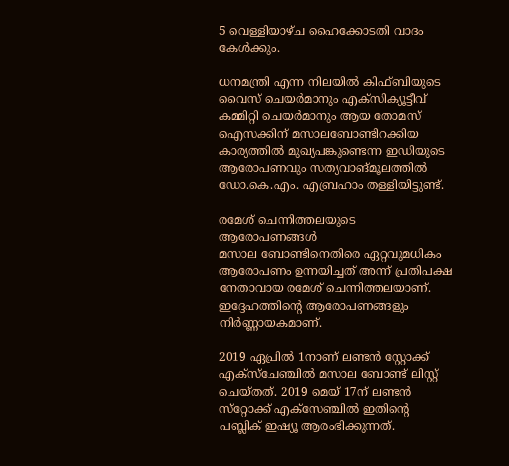5 വെള്ളിയാഴ്ച ഹൈക്കോടതി വാദം കേള്‍ക്കും.

ധനമന്ത്രി എന്ന നിലയില്‍ കിഫ്ബിയുടെ വൈസ് ചെയര്‍മാനും എക്സിക്യൂട്ടീവ് കമ്മിറ്റി ചെയര്‍മാനും ആയ തോമസ് ഐസക്കിന് മസാലബോണ്ടിറക്കിയ കാര്യത്തില്‍ മുഖ്യപങ്കുണ്ടെന്ന ഇഡിയുടെ ആരോപണവും സത്യവാങ്മൂലത്തില്‍ ഡോ.കെ.എം. എബ്രഹാം തള്ളിയിട്ടുണ്ട്.

രമേശ് ചെന്നിത്തലയുടെ ആരോപണങ്ങള്‍
മസാല ബോണ്ടിനെതിരെ ഏറ്റവുമധികം ആരോപണം ഉന്നയിച്ചത് അന്ന് പ്രതിപക്ഷ നേതാവായ രമേശ് ചെന്നിത്തലയാണ്. ഇദ്ദേഹത്തിന്റെ ആരോപണങ്ങളും നിര്‍ണ്ണായകമാണ്.

2019 ഏപ്രില്‍ 1നാണ് ലണ്ടന്‍ സ്റ്റോക്ക് എക്‌സ്‌ചേഞ്ചില്‍ മസാല ബോണ്ട് ലിസ്റ്റ് ചെയ്‌തത്. 2019 മെയ് 17ന് ലണ്ടന്‍ സ്‌റ്റോക്ക് എക്‌സേഞ്ചില്‍ ഇതിന്റെ പബ്ലിക് ഇഷ്യൂ ആരംഭിക്കുന്നത്.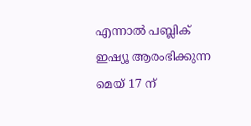എന്നാല്‍ പബ്ലിക് ഇഷ്യൂ ആരംഭിക്കുന്ന മെയ്‌ 17 ന്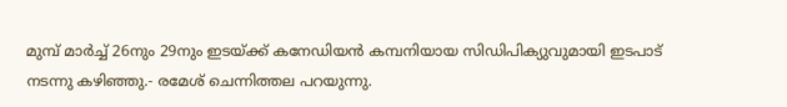മുമ്പ് മാര്‍ച്ച് 26നും 29നും ഇടയ്‌ക്ക് കനേഡിയന്‍ കമ്പനിയായ സിഡിപിക്യുവുമായി ഇടപാട് നടന്നു കഴിഞ്ഞു.- രമേശ് ചെന്നിത്തല പറയുന്നു.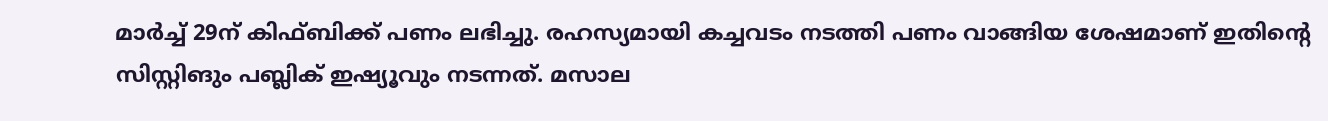മാര്‍ച്ച് 29ന് കിഫ്ബിക്ക് പണം ലഭിച്ചു. രഹസ്യമായി കച്ചവടം നടത്തി പണം വാങ്ങിയ ശേഷമാണ് ഇതിന്റെ സിസ്റ്റിങും പബ്ലിക് ഇഷ്യൂവും നടന്നത്. മസാല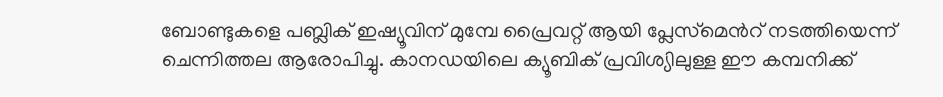ബോണ്ടുകളെ പബ്ലിക് ഇഷ്യൂവിന് മുമ്പേ പ്രൈവറ്റ് ആയി പ്ലേസ്‌മെന്‍റ് നടത്തിയെന്ന് ചെന്നിത്തല ആരോപിച്ചു. കാനഡയിലെ ക്യൂബിക് പ്രവിശ്യിലുള്ള ഈ കമ്പനിക്ക്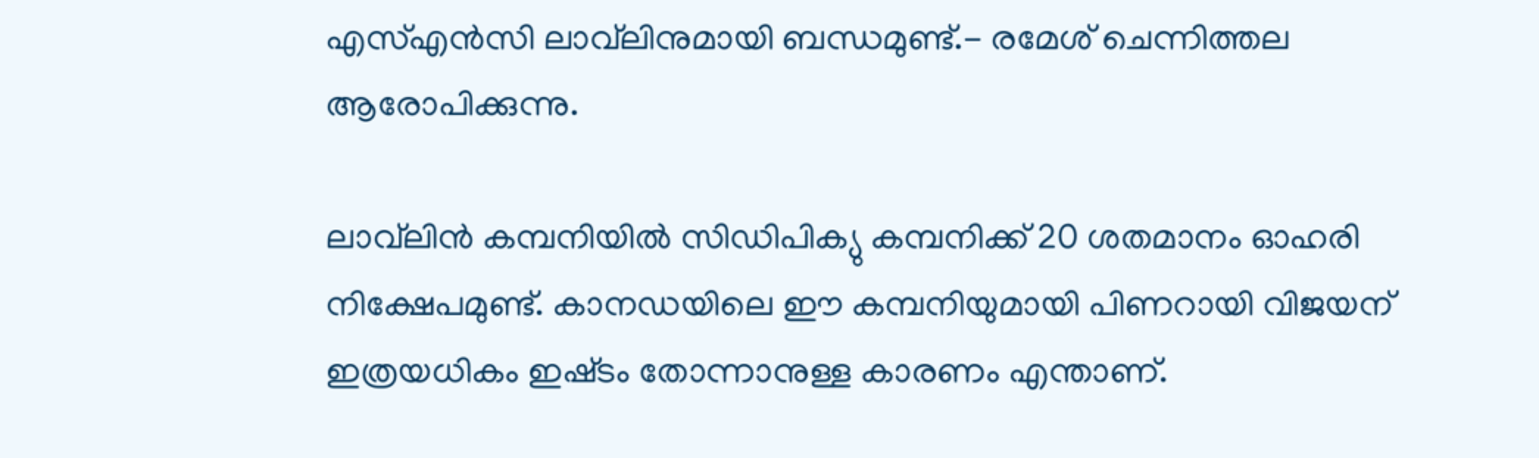എസ്എന്‍സി ലാവ്‌ലിനുമായി ബന്ധമുണ്ട്.- രമേശ് ചെന്നിത്തല ആരോപിക്കുന്നു.

ലാവ്‌ലിന്‍ കമ്പനിയില്‍ സിഡിപിക്യു കമ്പനിക്ക് 20 ശതമാനം ഓഹരി നിക്ഷേപമുണ്ട്. കാനഡയിലെ ഈ കമ്പനിയുമായി പിണറായി വിജയന് ഇത്രയധികം ഇഷ്‌ടം തോന്നാനുള്ള കാരണം എന്താണ്.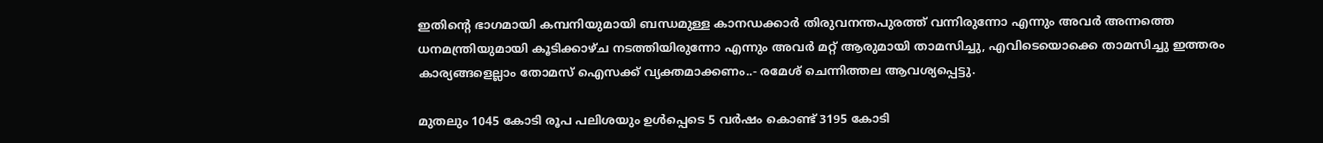ഇതിന്റെ ഭാഗമായി കമ്പനിയുമായി ബന്ധമുള്ള കാനഡക്കാര്‍ തിരുവനന്തപുരത്ത് വന്നിരുന്നോ എന്നും അവര്‍ അന്നത്തെ ധനമന്ത്രിയുമായി കൂടിക്കാഴ്‌ച നടത്തിയിരുന്നോ എന്നും അവര്‍ മറ്റ് ആരുമായി താമസിച്ചു, എവിടെയൊക്കെ താമസിച്ചു ഇത്തരം കാര്യങ്ങളെല്ലാം തോമസ് ഐസക്ക് വ്യക്തമാക്കണം..- രമേശ് ചെന്നിത്തല ആവശ്യപ്പെട്ടു.

മുതലും 1045 കോടി രൂപ പലിശയും ഉള്‍പ്പെടെ 5 വര്‍ഷം കൊണ്ട് 3195 കോടി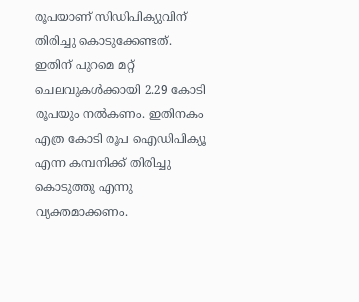രൂപയാണ് സിഡിപിക്യുവിന് തിരിച്ചു കൊടുക്കേണ്ടത്. ഇതിന് പുറമെ മറ്റ് ചെലവുകള്‍ക്കായി 2.29 കോടി രൂപയും നല്‍കണം. ഇതിനകം എത്ര കോടി രൂപ ഐഡിപിക്യൂ എന്ന കമ്പനിക്ക് തിരിച്ചു കൊടുത്തു എന്നു വ്യക്തമാക്കണം.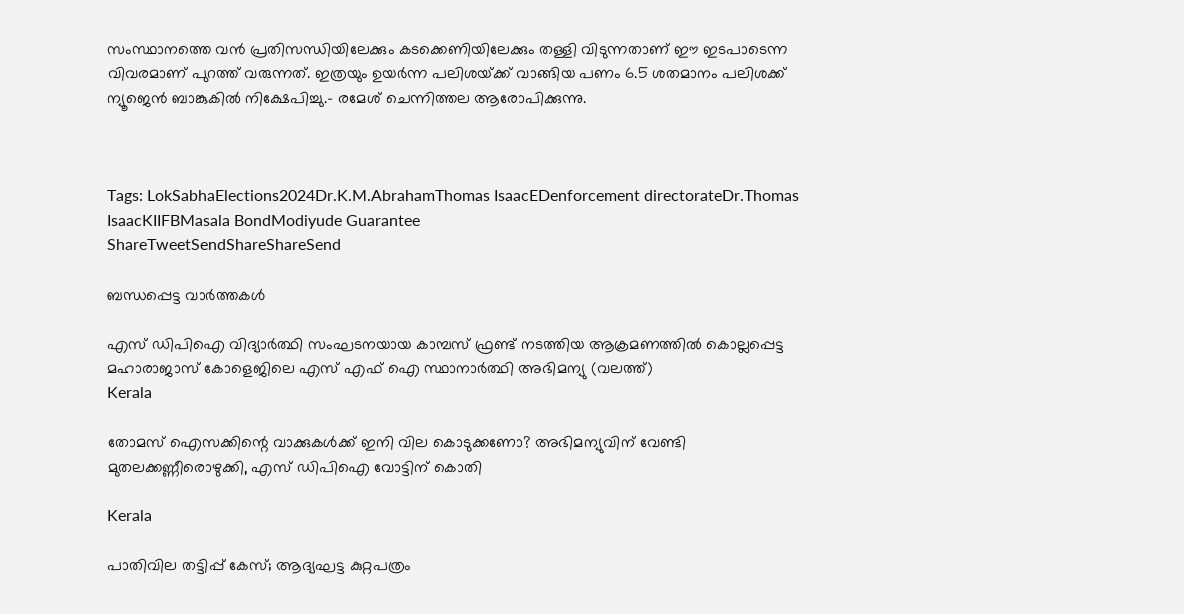സംസ്ഥാനത്തെ വന്‍ പ്രതിസന്ധിയിലേക്കും കടക്കെണിയിലേക്കും തള്ളി വിടുന്നതാണ് ഈ ഇടപാടെന്ന വിവരമാണ് പുറത്ത് വരുന്നത്. ഇത്രയും ഉയര്‍ന്ന പലിശയ്‌ക്ക് വാങ്ങിയ പണം 6.5 ശതമാനം പലിശക്ക് ന്യൂജെന്‍ ബാങ്കുകില്‍ നിക്ഷേപിച്ചു.- രമേശ് ചെന്നിത്തല ആരോപിക്കുന്നു.



Tags: LokSabhaElections2024Dr.K.M.AbrahamThomas IsaacEDenforcement directorateDr.Thomas IsaacKIIFBMasala BondModiyude Guarantee
ShareTweetSendShareShareSend

ബന്ധപ്പെട്ട വാര്‍ത്തകള്‍

എസ് ഡിപിഐ വിദ്യാര്‍ത്ഥി സംഘടനയായ കാമ്പസ് ഫ്രണ്ട് നടത്തിയ ആക്രമണത്തില്‍ കൊല്ലപ്പെട്ട മഹാരാജാസ് കോളെജിലെ എസ് എഫ് ഐ സ്ഥാനാര്‍ത്ഥി അഭിമന്യു (വലത്ത്)
Kerala

തോമസ് ഐസക്കിന്റെ വാക്കുകള്‍ക്ക് ഇനി വില കൊടുക്കണോ? അഭിമന്യുവിന് വേണ്ടി മുതലക്കണ്ണീരൊഴുക്കി, എസ് ഡിപിഐ വോട്ടിന് കൊതി

Kerala

പാതിവില തട്ടിപ്പ് കേസ്; ആദ്യഘട്ട കുറ്റപത്രം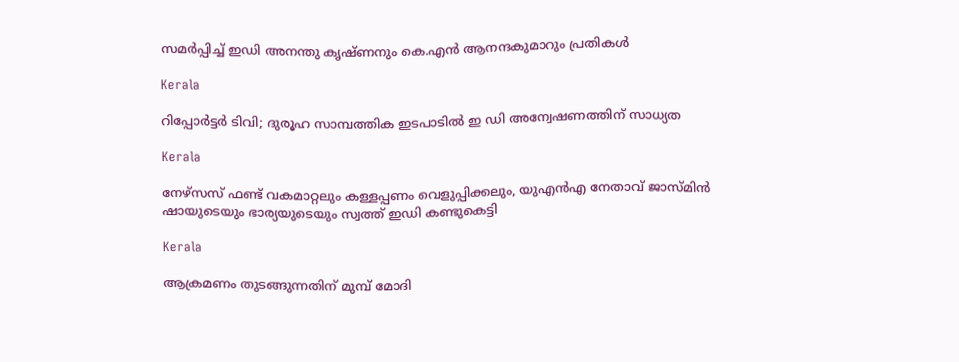സമർപ്പിച്ച് ഇഡി അനന്തു കൃഷ്ണനും കെ.എൻ ആനന്ദകുമാറും പ്രതികൾ

Kerala

റിപ്പോര്‍ട്ടര്‍ ടിവി; ദുരൂഹ സാമ്പത്തിക ഇടപാടില്‍ ഇ ഡി അന്വേഷണത്തിന് സാധ്യത

Kerala

നേഴ്സസ് ഫണ്ട് വകമാറ്റലും കള്ളപ്പണം വെളുപ്പിക്കലും, യുഎൻഎ നേതാവ് ജാസ്മിൻ ഷായുടെയും ഭാര്യയുടെയും സ്വത്ത് ഇഡി കണ്ടുകെട്ടി

Kerala

ആക്രമണം തുടങ്ങുന്നതിന് മുമ്പ് മോദി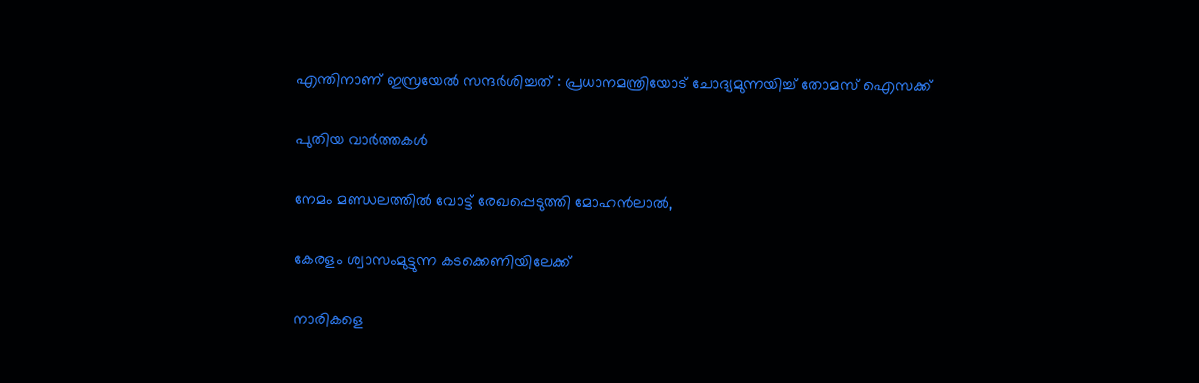എന്തിനാണ് ഇസ്രയേൽ സന്ദർശിച്ചത് : പ്രധാനമന്ത്രിയോട് ചോദ്യമുന്നയിച്ച് തോമസ് ഐസക്ക്

പുതിയ വാര്‍ത്തകള്‍

നേമം മണ്ഡലത്തിൽ വോട്ട് രേഖപ്പെടുത്തി മോഹൻലാൽ,

കേരളം ശ്വാസംമുട്ടുന്ന കടക്കെണിയിലേക്ക്

നാരികളെ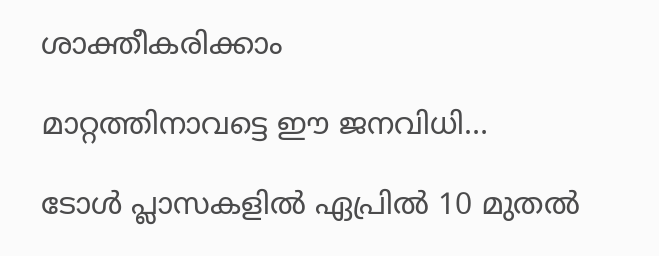ശാക്തീകരിക്കാം

മാറ്റത്തിനാവട്ടെ ഈ ജനവിധി…

ടോള്‍ പ്ലാസകളില്‍ ഏപ്രില്‍ 10 മുതല്‍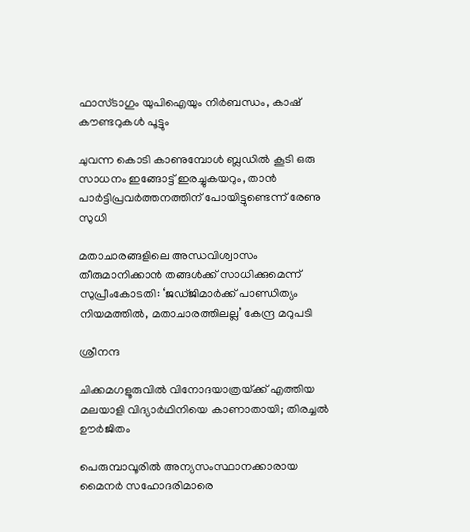ഫാസ്ടാഗും യുപിഐയും നിര്‍ബന്ധം, കാഷ് കൗണ്ടറുകള്‍ പൂട്ടും

ചുവന്ന കൊടി കാണുമ്പോള്‍ ബ്ലഡില്‍ കൂടി ഒരു സാധനം ഇങ്ങോട്ട് ഇരച്ചുകയറും, താൻ പാർട്ടിപ്രവർത്തനത്തിന് പോയിട്ടുണ്ടെന്ന് രേണു സുധി

മതാചാരങ്ങളിലെ അന്ധവിശ്വാസം തീരുമാനിക്കാൻ തങ്ങൾക്ക് സാധിക്കുമെന്ന് സുപ്രീംകോടതി: ‘ജഡ്ജിമാർക്ക് പാണ്ഡിത്യം നിയമത്തിൽ, മതാചാരത്തിലല്ല’ കേന്ദ്ര മറുപടി

ശ്രീനന്ദ

ചിക്കമഗളൂരുവില്‍ വിനോദയാത്രയ്‌ക്ക് എത്തിയ മലയാളി വിദ്യാർഥിനിയെ കാണാതായി; തിരച്ചല്‍ ഊര്‍ജിതം

പെരുമ്പാവൂരിൽ അന്യസംസ്ഥാനക്കാരായ മൈനർ സഹോദരിമാരെ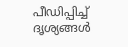പീഡിപ്പിച്ച് ദൃശ്യങ്ങൾ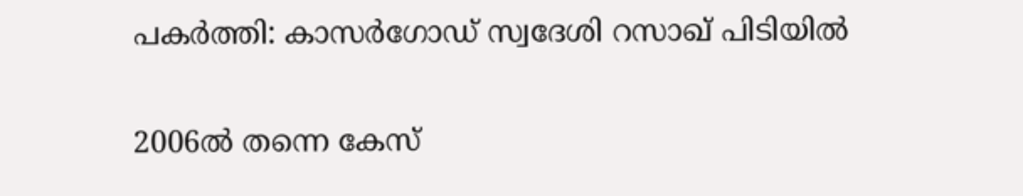പകർത്തി: കാസർഗോഡ് സ്വദേശി റസാഖ് പിടിയിൽ

2006ല്‍ തന്നെ കേസ്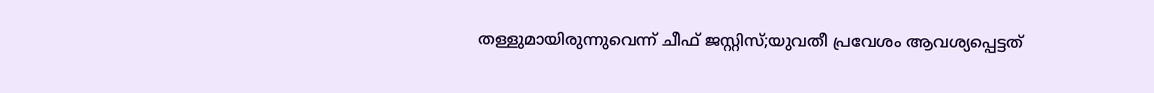തള്ളുമായിരുന്നുവെന്ന് ചീഫ് ജസ്റ്റിസ്;യുവതീ പ്രവേശം ആവശ്യപ്പെട്ടത്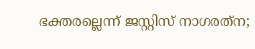ഭക്തരല്ലെന്ന് ജസ്റ്റിസ് നാഗരത്‌ന;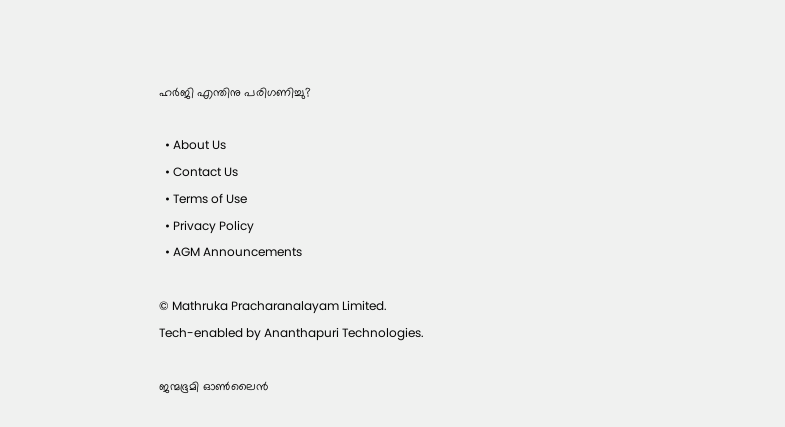ഹര്‍ജി എന്തിനു പരിഗണിച്ചു?

  • About Us
  • Contact Us
  • Terms of Use
  • Privacy Policy
  • AGM Announcements

© Mathruka Pracharanalayam Limited.
Tech-enabled by Ananthapuri Technologies.

ജന്മഭൂമി ഓണ്‍ലൈന്‍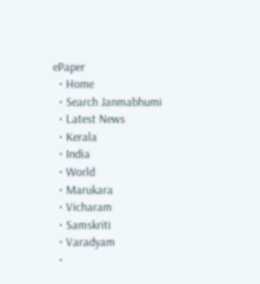ePaper
  • Home
  • Search Janmabhumi
  • Latest News
  • Kerala
  • India
  • World
  • Marukara
  • Vicharam
  • Samskriti
  • Varadyam
  •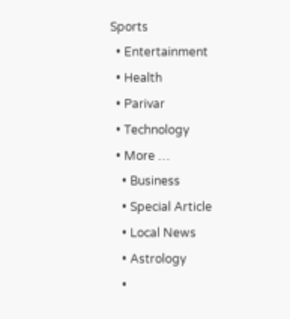Sports
  • Entertainment
  • Health
  • Parivar
  • Technology
  • More …
    • Business
    • Special Article
    • Local News
    • Astrology
    •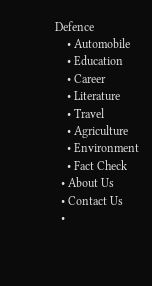Defence
    • Automobile
    • Education
    • Career
    • Literature
    • Travel
    • Agriculture
    • Environment
    • Fact Check
  • About Us
  • Contact Us
  •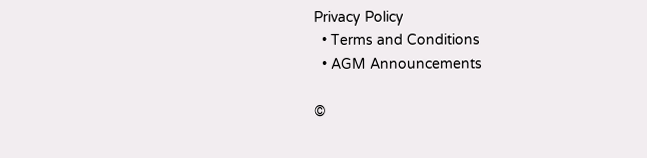Privacy Policy
  • Terms and Conditions
  • AGM Announcements

©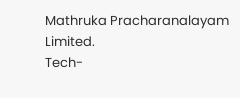Mathruka Pracharanalayam Limited.
Tech-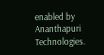enabled by Ananthapuri Technologies.